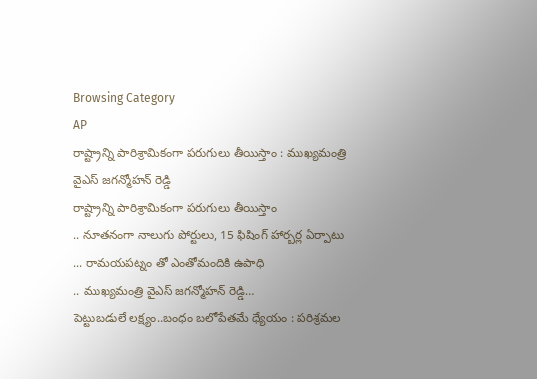Browsing Category
AP
రాష్ట్రాన్ని పారిశ్రామికంగా పరుగులు తీయిస్తాం : ముఖ్యమంత్రి వైఎస్ జగన్మోహన్ రెడ్డి
రాష్ట్రాన్ని పారిశ్రామికంగా పరుగులు తీయిస్తాం
.. నూతనంగా నాలుగు పోర్టులు, 15 ఫిషింగ్ హార్బర్ల ఏర్పాటు
... రామయపట్నం తో ఎంతోమందికి ఉపాధి
.. ముఖ్యమంత్రి వైఎస్ జగన్మోహన్ రెడ్డి…
పెట్టుబడులే లక్ష్యం..బంధం బలోపేతమే ధ్యేయం : పరిశ్రమల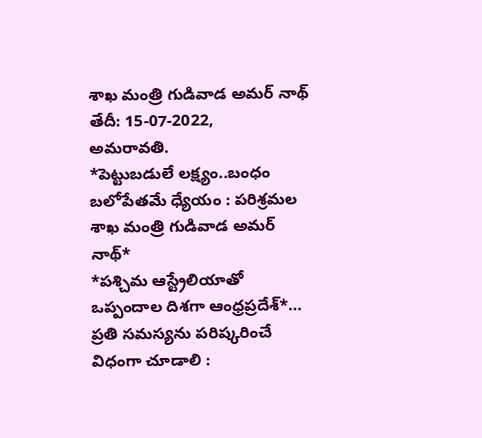శాఖ మంత్రి గుడివాడ అమర్ నాథ్
తేదీ: 15-07-2022,
అమరావతి.
*పెట్టుబడులే లక్ష్యం..బంధం బలోపేతమే ధ్యేయం : పరిశ్రమల శాఖ మంత్రి గుడివాడ అమర్ నాథ్*
*పశ్చిమ ఆస్ట్రేలియాతో ఒప్పందాల దిశగా ఆంధ్రప్రదేశ్*…
ప్రతి సమస్యను పరిష్కరించే విధంగా చూడాలి :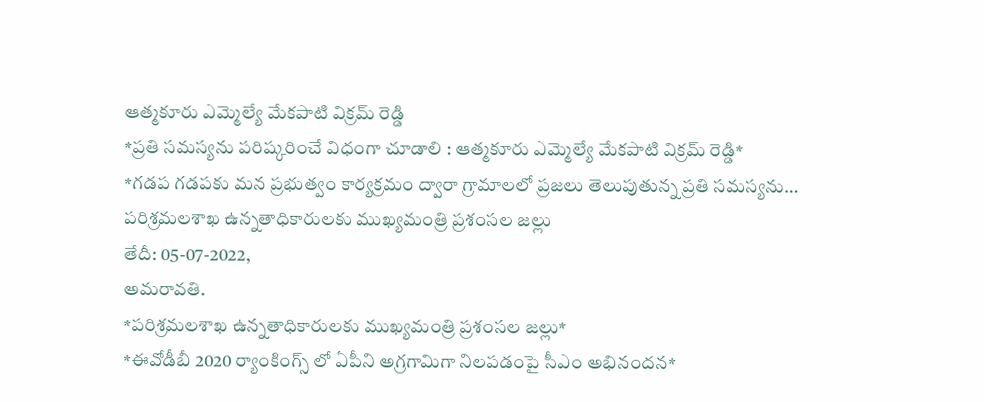ఆత్మకూరు ఎమ్మెల్యే మేకపాటి విక్రమ్ రెడ్డి
*ప్రతి సమస్యను పరిష్కరించే విధంగా చూడాలి : ఆత్మకూరు ఎమ్మెల్యే మేకపాటి విక్రమ్ రెడ్డి*
*గడప గడపకు మన ప్రభుత్వం కార్యక్రమం ద్వారా గ్రామాలలో ప్రజలు తెలుపుతున్న ప్రతి సమస్యను…
పరిశ్రమలశాఖ ఉన్నతాధికారులకు ముఖ్యమంత్రి ప్రశంసల జల్లు
తేదీ: 05-07-2022,
అమరావతి.
*పరిశ్రమలశాఖ ఉన్నతాధికారులకు ముఖ్యమంత్రి ప్రశంసల జల్లు*
*ఈవోడీబీ 2020 ర్యాంకింగ్స్ లో ఏపీని అగ్రగామిగా నిలపడంపై సీఎం అభినందన*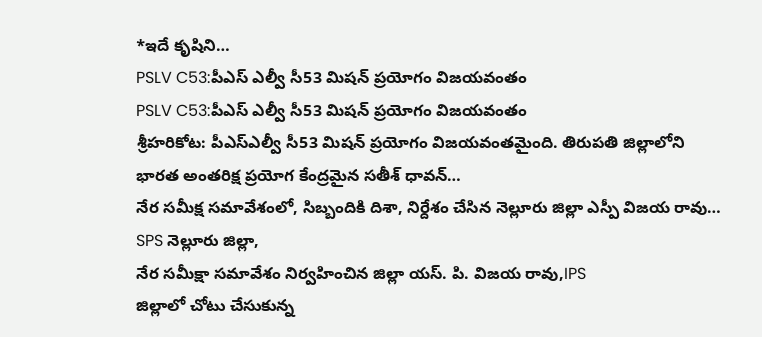*ఇదే కృషిని…
PSLV C53:పీఎస్ ఎల్వీ సీ53 మిషన్ ప్రయోగం విజయవంతం
PSLV C53:పీఎస్ ఎల్వీ సీ53 మిషన్ ప్రయోగం విజయవంతం
శ్రీహరికోట: పీఎస్ఎల్వీ సీ53 మిషన్ ప్రయోగం విజయవంతమైంది. తిరుపతి జిల్లాలోని భారత అంతరిక్ష ప్రయోగ కేంద్రమైన సతీశ్ ధావన్…
నేర సమీక్ష సమావేశంలో, సిబ్బందికి దిశా, నిర్దేశం చేసిన నెల్లూరు జిల్లా ఎస్పీ విజయ రావు…
SPS నెల్లూరు జిల్లా,
నేర సమీక్షా సమావేశం నిర్వహించిన జిల్లా యస్. పి. విజయ రావు,IPS
జిల్లాలో చోటు చేసుకున్న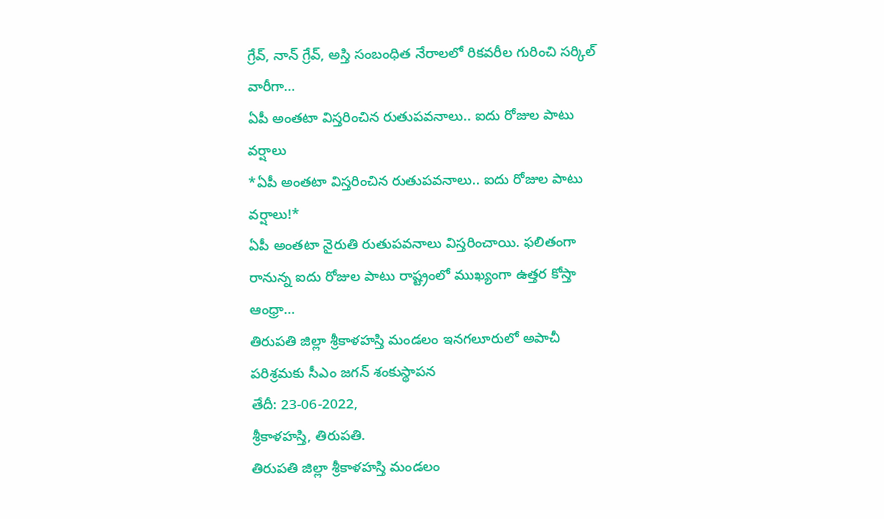గ్రేవ్, నాన్ గ్రేవ్, అస్తి సంబంధిత నేరాలలో రికవరీల గురించి సర్కిల్ వారీగా…
ఏపీ అంతటా విస్తరించిన రుతుపవనాలు.. ఐదు రోజుల పాటు వర్షాలు
*ఏపీ అంతటా విస్తరించిన రుతుపవనాలు.. ఐదు రోజుల పాటు వర్షాలు!*
ఏపీ అంతటా నైరుతి రుతుపవనాలు విస్తరించాయి. ఫలితంగా రానున్న ఐదు రోజుల పాటు రాష్ట్రంలో ముఖ్యంగా ఉత్తర కోస్తా ఆంధ్రా…
తిరుపతి జిల్లా శ్రీకాళహస్తి మండలం ఇనగలూరులో అపాచీ పరిశ్రమకు సీఎం జగన్ శంకుస్థాపన
తేదీ: 23-06-2022,
శ్రీకాళహస్తి, తిరుపతి.
తిరుపతి జిల్లా శ్రీకాళహస్తి మండలం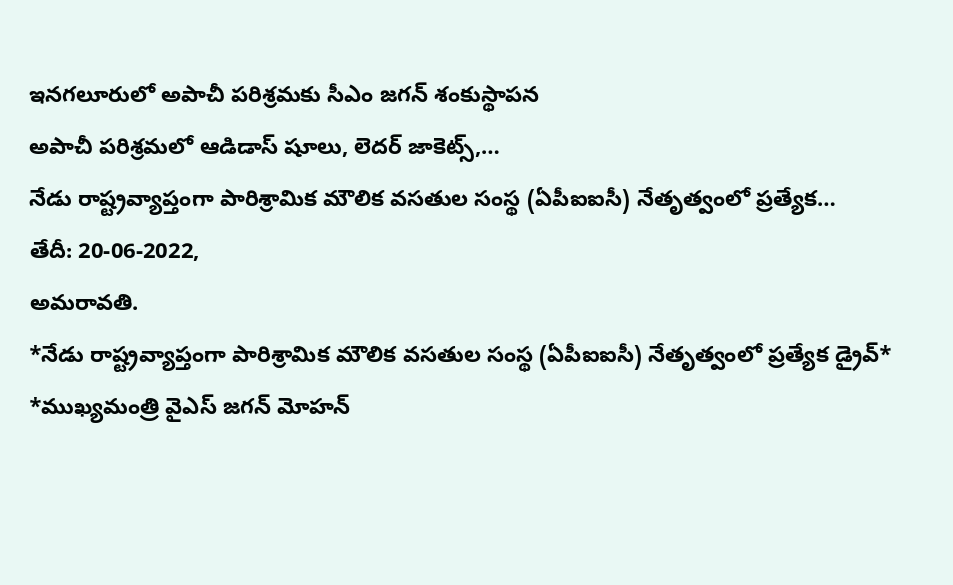ఇనగలూరులో అపాచీ పరిశ్రమకు సీఎం జగన్ శంకుస్థాపన
అపాచీ పరిశ్రమలో ఆడిడాస్ షూలు, లెదర్ జాకెట్స్,…
నేడు రాష్ట్రవ్యాప్తంగా పారిశ్రామిక మౌలిక వసతుల సంస్థ (ఏపీఐఐసీ) నేతృత్వంలో ప్రత్యేక…
తేదీ: 20-06-2022,
అమరావతి.
*నేడు రాష్ట్రవ్యాప్తంగా పారిశ్రామిక మౌలిక వసతుల సంస్థ (ఏపీఐఐసీ) నేతృత్వంలో ప్రత్యేక డ్రైవ్*
*ముఖ్యమంత్రి వైఎస్ జగన్ మోహన్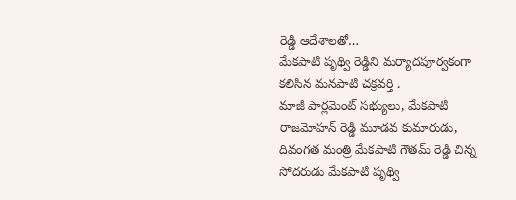రెడ్డి ఆదేశాలతో…
మేకపాటి పృథ్వి రెడ్డిని మర్యాదపూర్వకంగా కలిసిన మనపాటి చక్రవర్తి .
మాజీ పార్లమెంట్ సభ్యులు, మేకపాటి రాజమోహన్ రెడ్డి మూడవ కుమారుడు, దివంగత మంత్రి మేకపాటి గౌతమ్ రెడ్డి చిన్న సోదరుడు మేకపాటి పృథ్వి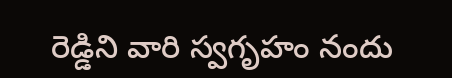రెడ్డిని వారి స్వగృహం నందు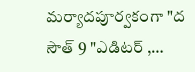మర్యాదపూర్వకంగా "ద సౌత్ 9 "ఎడిటర్ ,…